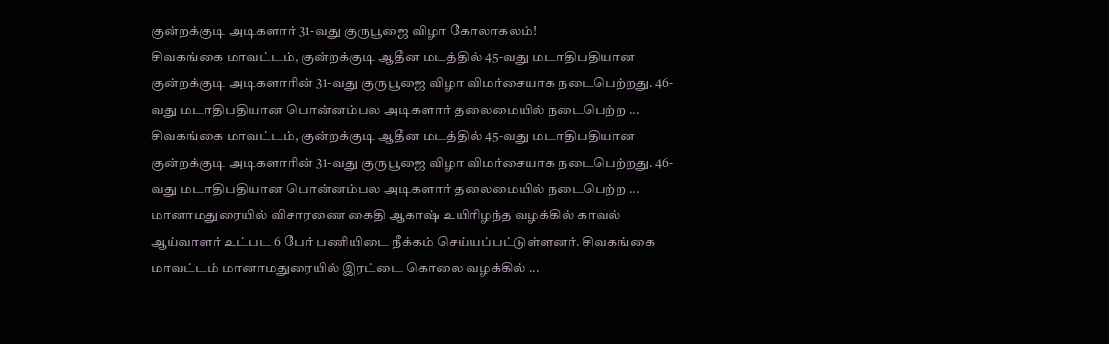குன்றக்குடி அடிகளார் 31-வது குருபூஜை விழா கோலாகலம்!
சிவகங்கை மாவட்டம், குன்றக்குடி ஆதீன மடத்தில் 45-வது மடாதிபதியான குன்றக்குடி அடிகளாரின் 31-வது குருபூஜை விழா விமர்சையாக நடைபெற்றது. 46-வது மடாதிபதியான பொன்னம்பல அடிகளார் தலைமையில் நடைபெற்ற ...
சிவகங்கை மாவட்டம், குன்றக்குடி ஆதீன மடத்தில் 45-வது மடாதிபதியான குன்றக்குடி அடிகளாரின் 31-வது குருபூஜை விழா விமர்சையாக நடைபெற்றது. 46-வது மடாதிபதியான பொன்னம்பல அடிகளார் தலைமையில் நடைபெற்ற ...
மானாமதுரையில் விசாரணை கைதி ஆகாஷ் உயிரிழந்த வழக்கில் காவல் ஆய்வாளர் உட்பட 6 பேர் பணியிடை நீக்கம் செய்யப்பட்டுள்ளனர். சிவகங்கை மாவட்டம் மானாமதுரையில் இரட்டை கொலை வழக்கில் ...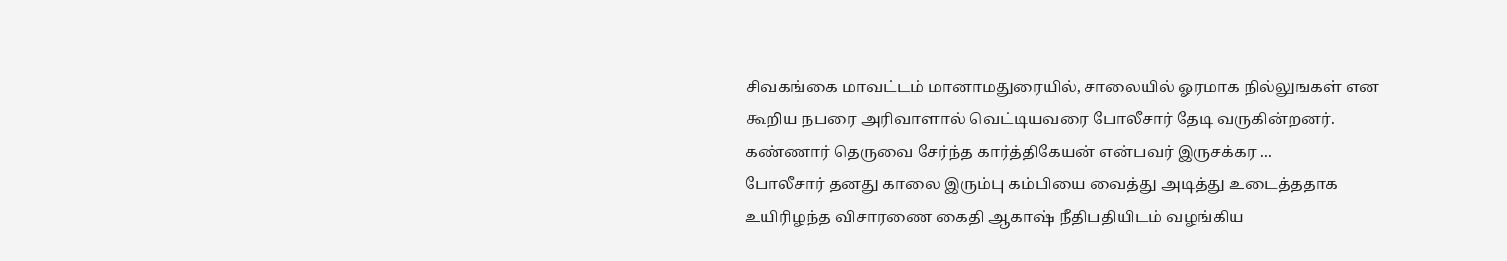சிவகங்கை மாவட்டம் மானாமதுரையில், சாலையில் ஓரமாக நில்லுஙகள் என கூறிய நபரை அரிவாளால் வெட்டியவரை போலீசார் தேடி வருகின்றனர். கண்ணார் தெருவை சேர்ந்த கார்த்திகேயன் என்பவர் இருசக்கர ...
போலீசார் தனது காலை இரும்பு கம்பியை வைத்து அடித்து உடைத்ததாக உயிரிழந்த விசாரணை கைதி ஆகாஷ் நீதிபதியிடம் வழங்கிய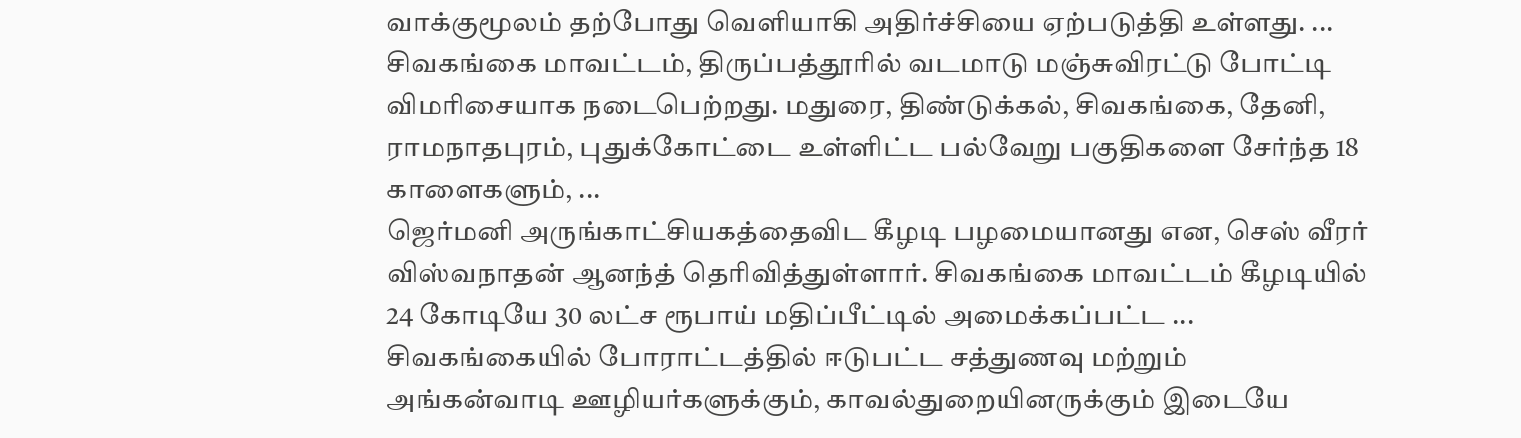வாக்குமூலம் தற்போது வெளியாகி அதிர்ச்சியை ஏற்படுத்தி உள்ளது. ...
சிவகங்கை மாவட்டம், திருப்பத்தூரில் வடமாடு மஞ்சுவிரட்டு போட்டி விமரிசையாக நடைபெற்றது. மதுரை, திண்டுக்கல், சிவகங்கை, தேனி, ராமநாதபுரம், புதுக்கோட்டை உள்ளிட்ட பல்வேறு பகுதிகளை சேர்ந்த 18 காளைகளும், ...
ஜெர்மனி அருங்காட்சியகத்தைவிட கீழடி பழமையானது என, செஸ் வீரர் விஸ்வநாதன் ஆனந்த் தெரிவித்துள்ளார். சிவகங்கை மாவட்டம் கீழடியில் 24 கோடியே 30 லட்ச ரூபாய் மதிப்பீட்டில் அமைக்கப்பட்ட ...
சிவகங்கையில் போராட்டத்தில் ஈடுபட்ட சத்துணவு மற்றும் அங்கன்வாடி ஊழியர்களுக்கும், காவல்துறையினருக்கும் இடையே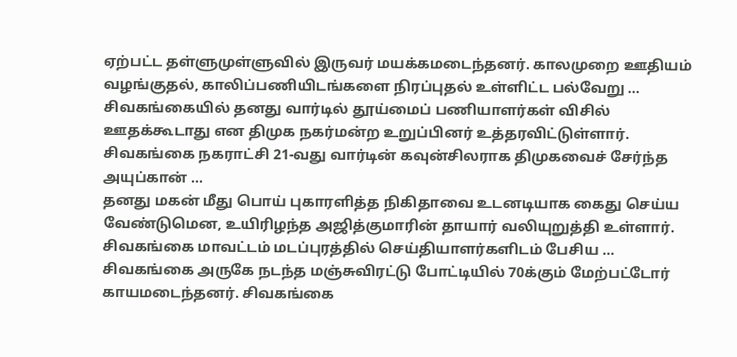ஏற்பட்ட தள்ளுமுள்ளுவில் இருவர் மயக்கமடைந்தனர். காலமுறை ஊதியம் வழங்குதல், காலிப்பணியிடங்களை நிரப்புதல் உள்ளிட்ட பல்வேறு ...
சிவகங்கையில் தனது வார்டில் தூய்மைப் பணியாளர்கள் விசில் ஊதக்கூடாது என திமுக நகர்மன்ற உறுப்பினர் உத்தரவிட்டுள்ளார். சிவகங்கை நகராட்சி 21-வது வார்டின் கவுன்சிலராக திமுகவைச் சேர்ந்த அயுப்கான் ...
தனது மகன் மீது பொய் புகாரளித்த நிகிதாவை உடனடியாக கைது செய்ய வேண்டுமென, உயிரிழந்த அஜித்குமாரின் தாயார் வலியுறுத்தி உள்ளார். சிவகங்கை மாவட்டம் மடப்புரத்தில் செய்தியாளர்களிடம் பேசிய ...
சிவகங்கை அருகே நடந்த மஞ்சுவிரட்டு போட்டியில் 70க்கும் மேற்பட்டோர் காயமடைந்தனர். சிவகங்கை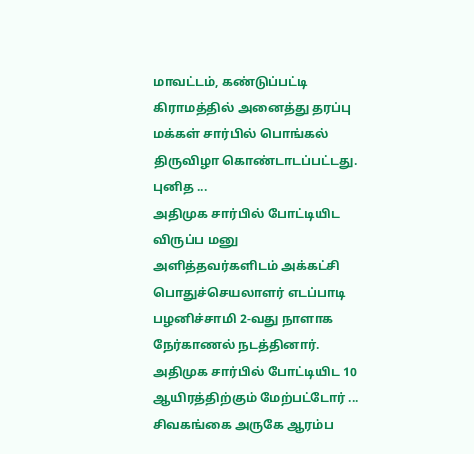மாவட்டம், கண்டுப்பட்டி கிராமத்தில் அனைத்து தரப்பு மக்கள் சார்பில் பொங்கல் திருவிழா கொண்டாடப்பட்டது. புனித ...
அதிமுக சார்பில் போட்டியிட விருப்ப மனு அளித்தவர்களிடம் அக்கட்சி பொதுச்செயலாளர் எடப்பாடி பழனிச்சாமி 2-வது நாளாக நேர்காணல் நடத்தினார். அதிமுக சார்பில் போட்டியிட 10 ஆயிரத்திற்கும் மேற்பட்டோர் ...
சிவகங்கை அருகே ஆரம்ப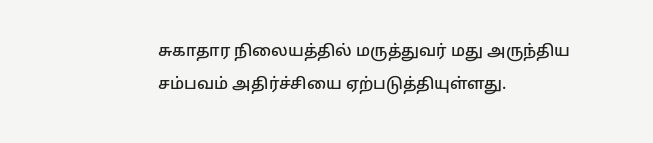சுகாதார நிலையத்தில் மருத்துவர் மது அருந்திய சம்பவம் அதிர்ச்சியை ஏற்படுத்தியுள்ளது.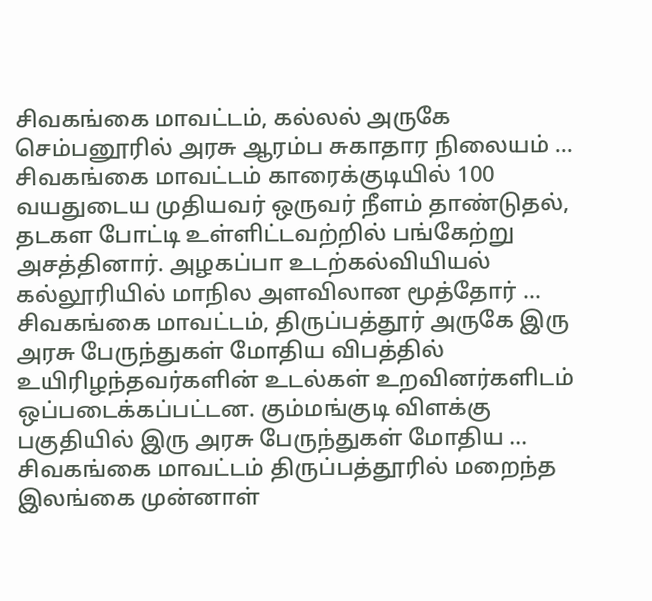சிவகங்கை மாவட்டம், கல்லல் அருகே செம்பனூரில் அரசு ஆரம்ப சுகாதார நிலையம் ...
சிவகங்கை மாவட்டம் காரைக்குடியில் 100 வயதுடைய முதியவர் ஒருவர் நீளம் தாண்டுதல், தடகள போட்டி உள்ளிட்டவற்றில் பங்கேற்று அசத்தினார். அழகப்பா உடற்கல்வியியல் கல்லூரியில் மாநில அளவிலான மூத்தோர் ...
சிவகங்கை மாவட்டம், திருப்பத்தூர் அருகே இரு அரசு பேருந்துகள் மோதிய விபத்தில் உயிரிழந்தவர்களின் உடல்கள் உறவினர்களிடம் ஒப்படைக்கப்பட்டன. கும்மங்குடி விளக்கு பகுதியில் இரு அரசு பேருந்துகள் மோதிய ...
சிவகங்கை மாவட்டம் திருப்பத்தூரில் மறைந்த இலங்கை முன்னாள்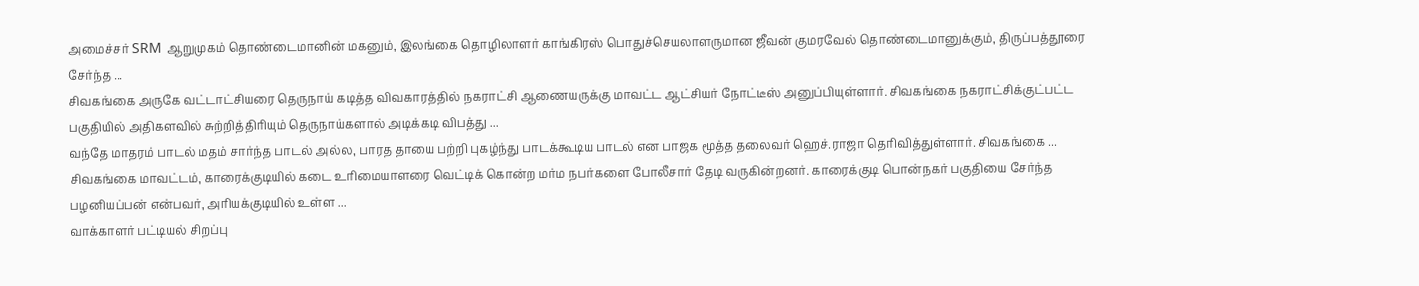அமைச்சர் SRM ஆறுமுகம் தொண்டைமானின் மகனும், இலங்கை தொழிலாளர் காங்கிரஸ் பொதுச்செயலாளருமான ஜீவன் குமரவேல் தொண்டைமானுக்கும், திருப்பத்தூரை சேர்ந்த ...
சிவகங்கை அருகே வட்டாட்சியரை தெருநாய் கடித்த விவகாரத்தில் நகராட்சி ஆணையருக்கு மாவட்ட ஆட்சியர் நோட்டீஸ் அனுப்பியுள்ளார். சிவகங்கை நகராட்சிக்குட்பட்ட பகுதியில் அதிகளவில் சுற்றித்திரியும் தெருநாய்களால் அடிக்கடி விபத்து ...
வந்தே மாதரம் பாடல் மதம் சார்ந்த பாடல் அல்ல, பாரத தாயை பற்றி புகழ்ந்து பாடக்கூடிய பாடல் என பாஜக மூத்த தலைவர் ஹெச்.ராஜா தெரிவித்துள்ளார். சிவகங்கை ...
சிவகங்கை மாவட்டம், காரைக்குடியில் கடை உரிமையாளரை வெட்டிக் கொன்ற மர்ம நபர்களை போலீசார் தேடி வருகின்றனர். காரைக்குடி பொன்நகர் பகுதியை சேர்ந்த பழனியப்பன் என்பவர், அரியக்குடியில் உள்ள ...
வாக்காளர் பட்டியல் சிறப்பு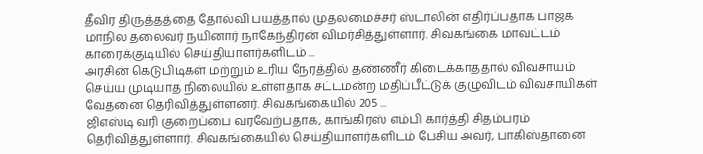தீவிர திருத்தத்தை தோல்வி பயத்தால் முதலமைச்சர் ஸ்டாலின் எதிர்ப்பதாக பாஜக மாநில தலைவர் நயினார் நாகேந்திரன் விமர்சித்துள்ளார். சிவகங்கை மாவட்டம் காரைக்குடியில் செய்தியாளர்களிடம் ...
அரசின் கெடுபிடிகள் மற்றும் உரிய நேரத்தில் தண்ணீர் கிடைக்காததால் விவசாயம் செய்ய முடியாத நிலையில் உள்ளதாக சட்டமன்ற மதிப்பீட்டுக் குழுவிடம் விவசாயிகள் வேதனை தெரிவித்துள்ளனர். சிவகங்கையில் 205 ...
ஜிஎஸ்டி வரி குறைப்பை வரவேற்பதாக, காங்கிரஸ் எம்பி கார்த்தி சிதம்பரம் தெரிவித்துள்ளார். சிவகங்கையில் செய்தியாளர்களிடம் பேசிய அவர், பாகிஸ்தானை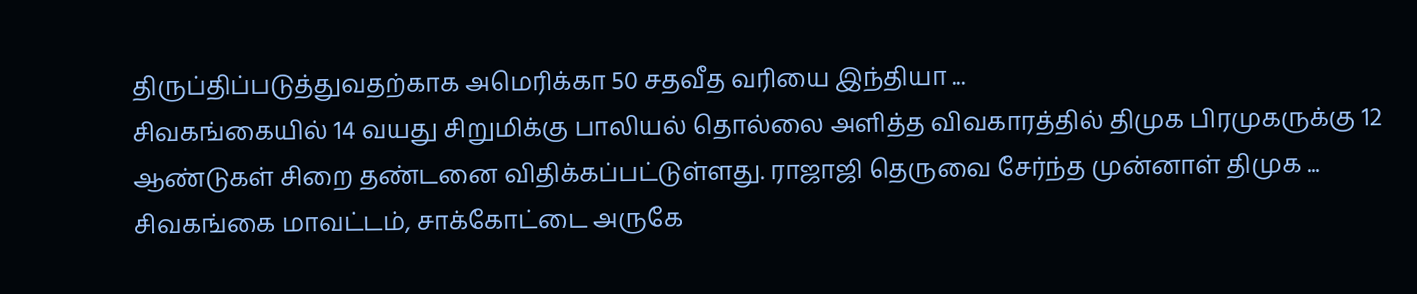திருப்திப்படுத்துவதற்காக அமெரிக்கா 50 சதவீத வரியை இந்தியா ...
சிவகங்கையில் 14 வயது சிறுமிக்கு பாலியல் தொல்லை அளித்த விவகாரத்தில் திமுக பிரமுகருக்கு 12 ஆண்டுகள் சிறை தண்டனை விதிக்கப்பட்டுள்ளது. ராஜாஜி தெருவை சேர்ந்த முன்னாள் திமுக ...
சிவகங்கை மாவட்டம், சாக்கோட்டை அருகே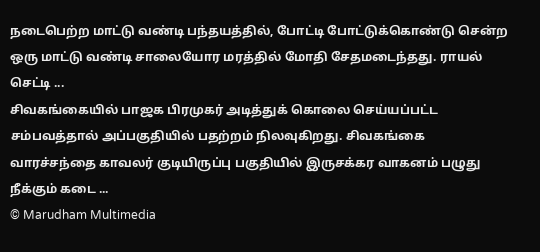நடைபெற்ற மாட்டு வண்டி பந்தயத்தில், போட்டி போட்டுக்கொண்டு சென்ற ஒரு மாட்டு வண்டி சாலையோர மரத்தில் மோதி சேதமடைந்தது. ராயல் செட்டி ...
சிவகங்கையில் பாஜக பிரமுகர் அடித்துக் கொலை செய்யப்பட்ட சம்பவத்தால் அப்பகுதியில் பதற்றம் நிலவுகிறது. சிவகங்கை வாரச்சந்தை காவலர் குடியிருப்பு பகுதியில் இருசக்கர வாகனம் பழுது நீக்கும் கடை ...
© Marudham Multimedia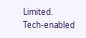Limited.
Tech-enabled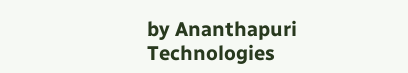by Ananthapuri Technologies